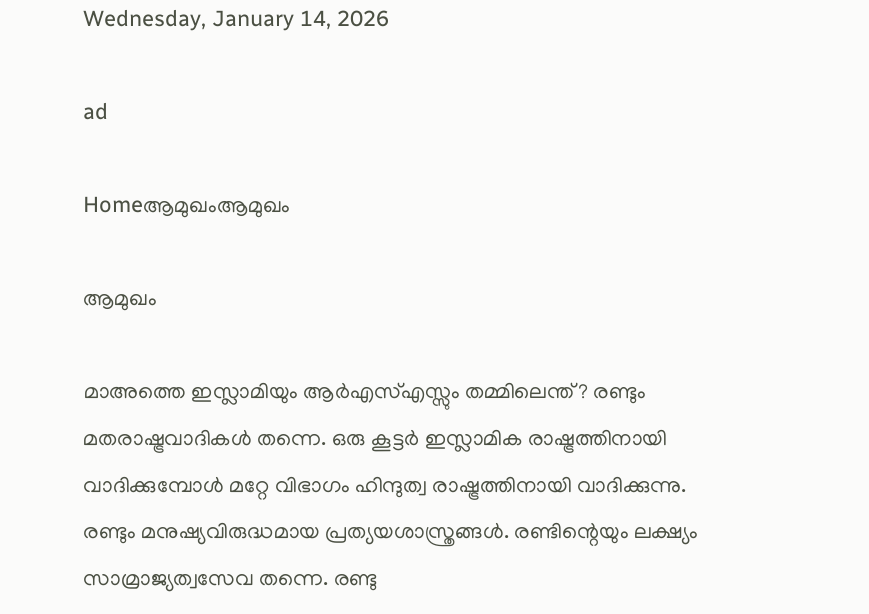Wednesday, January 14, 2026

ad

Homeആമുഖംആമുഖം

ആമുഖം

മാഅത്തെ ഇസ്ലാമിയും ആർഎസ്എസ്സും തമ്മിലെന്ത്? രണ്ടും മതരാഷ്ട്രവാദികൾ തന്നെ. ഒരു കൂട്ടർ ഇസ്ലാമിക രാഷ്ട്രത്തിനായി വാദിക്കുമ്പോൾ മറ്റേ വിഭാഗം ഹിന്ദുത്വ രാഷ്ട്രത്തിനായി വാദിക്കുന്നു. രണ്ടും മനുഷ്യവിരുദ്ധമായ പ്രത്യയശാസ്ത്രങ്ങൾ. രണ്ടിന്റെയും ലക്ഷ്യം സാമ്രാജ്യത്വസേവ തന്നെ. രണ്ടു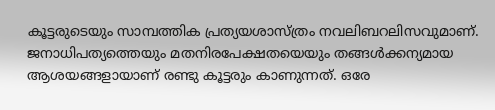കൂട്ടരുടെയും സാമ്പത്തിക പ്രത്യയശാസ്ത്രം നവലിബറലിസവുമാണ്. ജനാധിപത്യത്തെയും മതനിരപേക്ഷതയെയും തങ്ങൾക്കന്യമായ ആശയങ്ങളായാണ് രണ്ടു കൂട്ടരും കാണുന്നത്. ഒരേ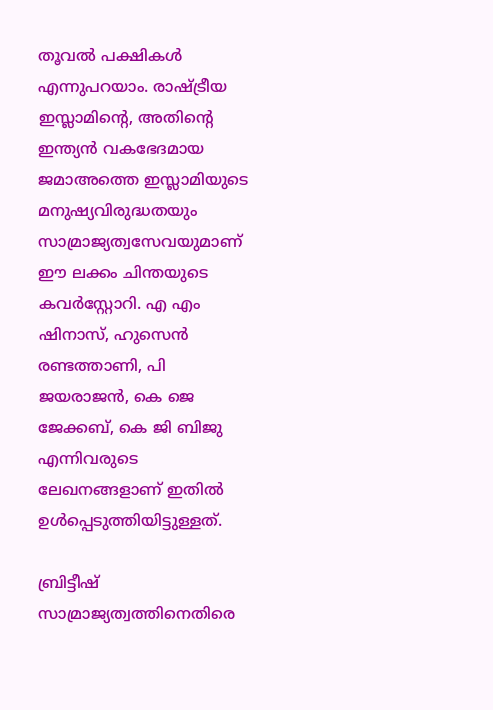തൂവൽ പക്ഷികൾ എന്നുപറയാം. രാഷ്ട്രീയ ഇസ്ലാമിന്റെ, അതിന്റെ ഇന്ത്യൻ വകഭേദമായ ജമാഅത്തെ ഇസ്ലാമിയുടെ മനുഷ്യവിരുദ്ധതയും സാമ്രാജ്യത്വസേവയുമാണ് ഈ ലക്കം ചിന്തയുടെ കവർസ്റ്റോറി. എ എം ഷിനാസ്, ഹുസെൻ രണ്ടത്താണി, പി ജയരാജൻ, കെ ജെ ജേക്കബ്, കെ ജി ബിജു എന്നിവരുടെ ലേഖനങ്ങളാണ് ഇതിൽ ഉൾപ്പെടുത്തിയിട്ടുള്ളത്.

ബ്രിട്ടീഷ് സാമ്രാജ്യത്വത്തിനെതിരെ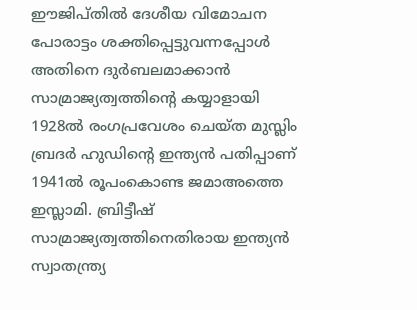ഈജിപ്തിൽ ദേശീയ വിമോചന പോരാട്ടം ശക്തിപ്പെട്ടുവന്നപ്പോൾ അതിനെ ദുർബലമാക്കാൻ സാമ്രാജ്യത്വത്തിന്റെ കയ്യാളായി 1928ൽ രംഗപ്രവേശം ചെയ്ത മുസ്ലിം ബ്രദർ ഹുഡിന്റെ ഇന്ത്യൻ പതിപ്പാണ് 1941ൽ രൂപംകൊണ്ട ജമാഅത്തെ ഇസ്ലാമി. ബ്രിട്ടീഷ് സാമ്രാജ്യത്വത്തിനെതിരായ ഇന്ത്യൻ സ്വാതന്ത്ര്യ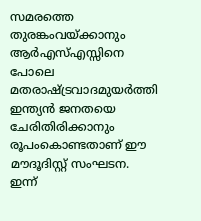സമരത്തെ തുരങ്കംവയ്ക്കാനും ആർഎസ്എസ്സിനെ പോലെ മതരാഷ്ട്രവാദമുയർത്തി ഇന്ത്യൻ ജനതയെ ചേരിതിരിക്കാനും രൂപംകൊണ്ടതാണ് ഈ മൗദൂദിസ്റ്റ് സംഘടന. ഇന്ന്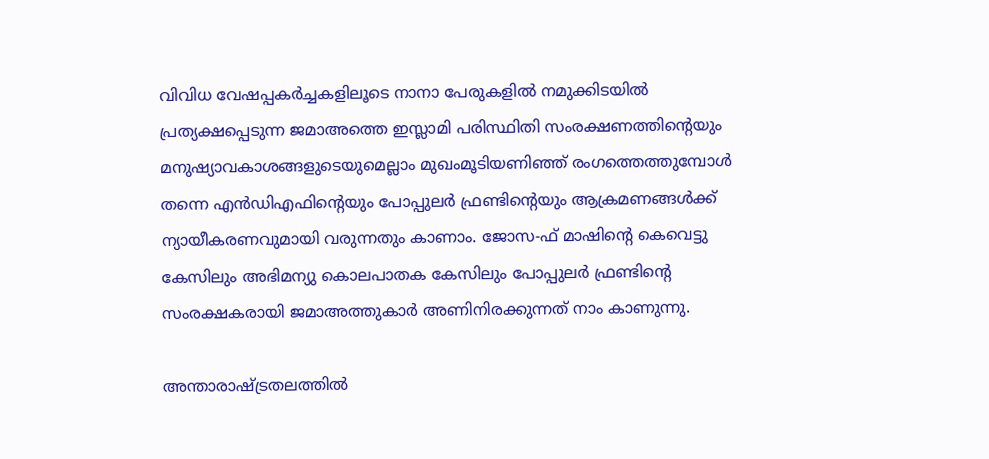വിവിധ വേഷപ്പകർച്ചകളിലൂടെ നാനാ പേരുകളിൽ നമുക്കിടയിൽ പ്രത്യക്ഷപ്പെടുന്ന ജമാഅത്തെ ഇസ്ലാമി പരിസ്ഥിതി സംരക്ഷണത്തിന്റെയും മനുഷ്യാവകാശങ്ങളുടെയുമെല്ലാം മുഖംമൂടിയണിഞ്ഞ് രംഗത്തെത്തുമ്പോൾ തന്നെ എൻഡിഎഫിന്റെയും പോപ്പുലർ ഫ്രണ്ടിന്റെയും ആക്രമണങ്ങൾക്ക് ന്യായീകരണവുമായി വരുന്നതും കാണാം. ജോസ-ഫ് മാഷിന്റെ കെവെട്ടു കേസിലും അഭിമന്യു കൊലപാതക കേസിലും പോപ്പുലർ ഫ്രണ്ടിന്റെ സംരക്ഷകരായി ജമാഅത്തുകാർ അണിനിരക്കുന്നത് നാം കാണുന്നു.

അന്താരാഷ്ട്രതലത്തിൽ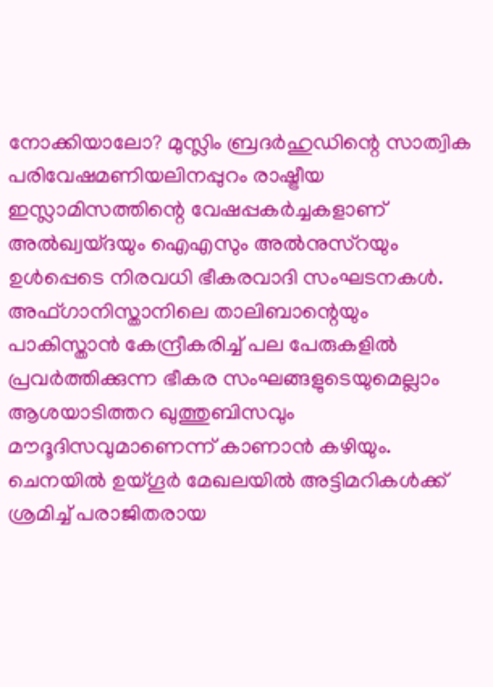നോക്കിയാലോ? മുസ്ലിം ബ്രദർഹുഡിന്റെ സാത്വിക പരിവേഷമണിയലിനപ്പുറം രാഷ്ട്രീയ ഇസ്ലാമിസത്തിന്റെ വേഷപ്പകർച്ചകളാണ് അൽഖ്വയ്ദയും ഐഎസും അൽനുസ്റയും ഉൾപ്പെടെ നിരവധി ഭീകരവാദി സംഘടനകൾ. അഫ്ഗാനിസ്താനിലെ താലിബാന്റെയും പാകിസ്താൻ കേന്ദ്രീകരിച്ച് പല പേരുകളിൽ പ്രവർത്തിക്കുന്ന ഭീകര സംഘങ്ങളുടെയുമെല്ലാം ആശയാടിത്തറ ഖുത്തുബിസവും മൗദൂദിസവുമാണെന്ന് കാണാൻ കഴിയും. ചെനയിൽ ഉയ്ഗൂർ മേഖലയിൽ അട്ടിമറികൾക്ക് ശ്രമിച്ച് പരാജിതരായ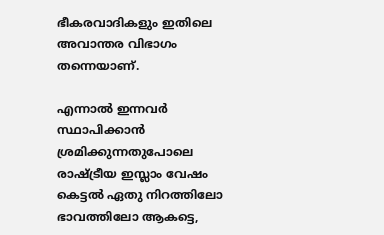ഭീകരവാദികളും ഇതിലെ അവാന്തര വിഭാഗം തന്നെയാണ്.

എന്നാൽ ഇന്നവർ സ്ഥാപിക്കാൻ ശ്രമിക്കുന്നതുപോലെ രാഷ്ട്രീയ ഇസ്ലാം വേഷം കെട്ടൽ ഏതു നിറത്തിലോ ഭാവത്തിലോ ആകട്ടെ,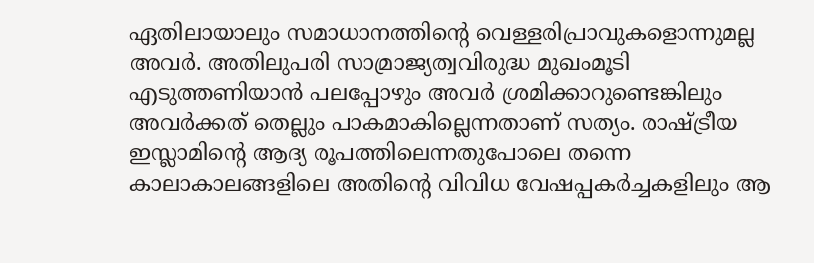ഏതിലായാലും സമാധാനത്തിന്റെ വെള്ളരിപ്രാവുകളൊന്നുമല്ല അവർ. അതിലുപരി സാമ്രാജ്യത്വവിരുദ്ധ മുഖംമൂടി എടുത്തണിയാൻ പലപ്പോഴും അവർ ശ്രമിക്കാറുണ്ടെങ്കിലും അവർക്കത് തെല്ലും പാകമാകില്ലെന്നതാണ് സത്യം. രാഷ്ട്രീയ ഇസ്ലാമിന്റെ ആദ്യ രൂപത്തിലെന്നതുപോലെ തന്നെ കാലാകാലങ്ങളിലെ അതിന്റെ വിവിധ വേഷപ്പകർച്ചകളിലും ആ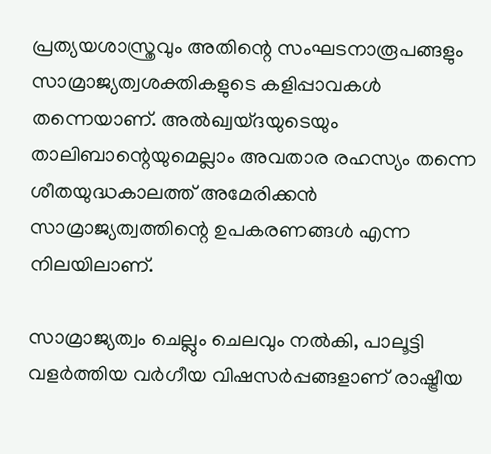പ്രത്യയശാസ്ത്രവും അതിന്റെ സംഘടനാരൂപങ്ങളും സാമ്രാജ്യത്വശക്തികളുടെ കളിപ്പാവകൾ തന്നെയാണ്. അൽഖ്വയ്ദയുടെയും താലിബാന്റെയുമെല്ലാം അവതാര രഹസ്യം തന്നെ ശീതയുദ്ധകാലത്ത് അമേരിക്കൻ സാമ്രാജ്യത്വത്തിന്റെ ഉപകരണങ്ങൾ എന്ന നിലയിലാണ്.

സാമ്രാജ്യത്വം ചെല്ലും ചെലവും നൽകി, പാലൂട്ടി വളർത്തിയ വർഗീയ വിഷസർപ്പങ്ങളാണ് രാഷ്ട്രീയ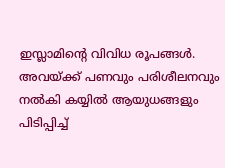ഇസ്ലാമിന്റെ വിവിധ രൂപങ്ങൾ. അവയ്ക്ക് പണവും പരിശീലനവും നൽകി കയ്യിൽ ആയുധങ്ങളും പിടിപ്പിച്ച്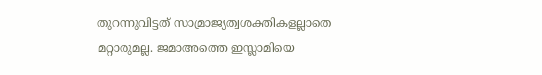തുറന്നുവിട്ടത് സാമ്രാജ്യത്വശക്തികളല്ലാതെ മറ്റാരുമല്ല. ജമാഅത്തെ ഇസ്ലാമിയെ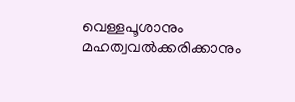വെള്ളപൂശാനും മഹത്വവൽക്കരിക്കാനും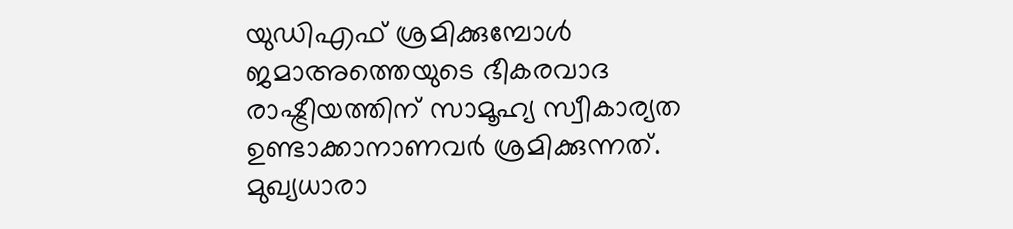യുഡിഎഫ് ശ്രമിക്കുമ്പോൾ ജമാഅത്തെയുടെ ഭീകരവാദ രാഷ്ട്രീയത്തിന് സാമൂഹ്യ സ്വീകാര്യത ഉണ്ടാക്കാനാണവർ ശ്രമിക്കുന്നത്. മുഖ്യധാരാ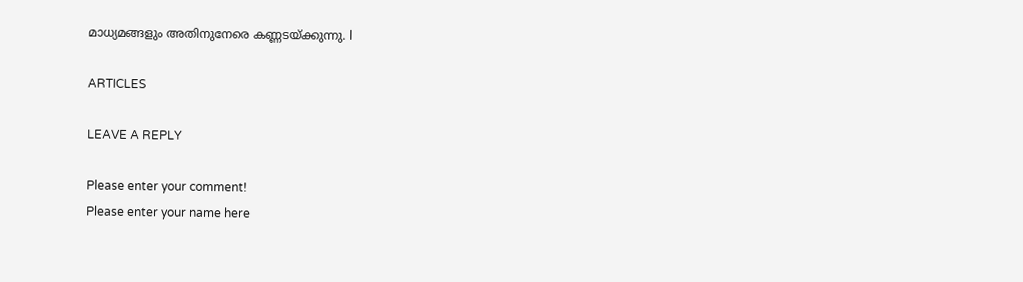മാധ്യമങ്ങളും അതിനുനേരെ കണ്ണടയ്ക്കുന്നു. l

ARTICLES

LEAVE A REPLY

Please enter your comment!
Please enter your name here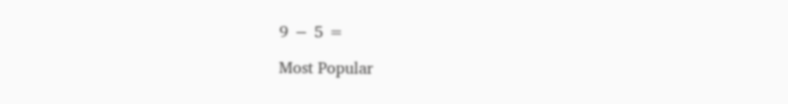9 − 5 =

Most Popular